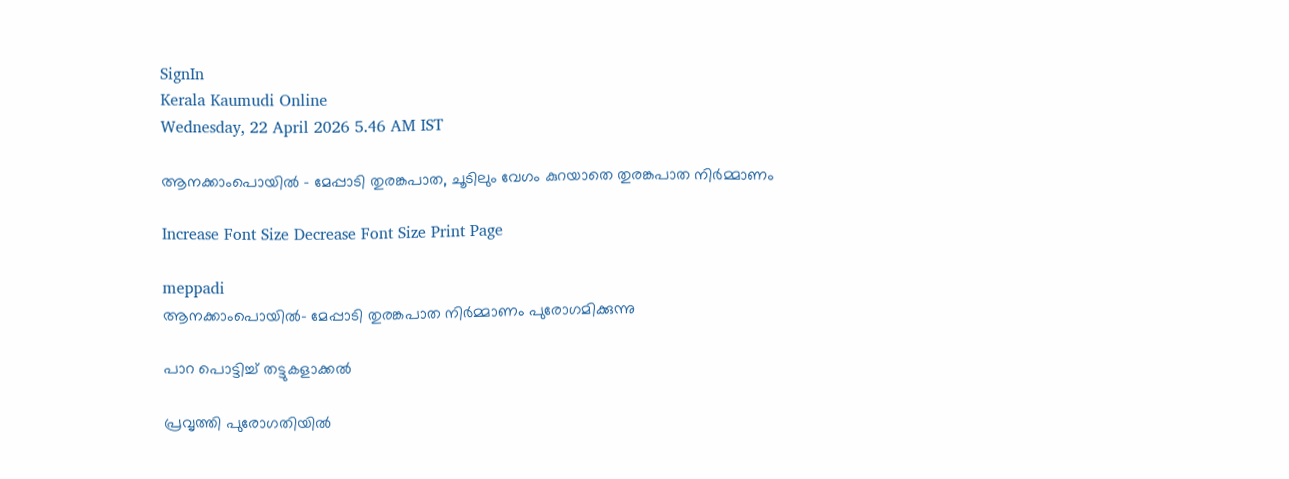SignIn
Kerala Kaumudi Online
Wednesday, 22 April 2026 5.46 AM IST

ആനക്കാംപൊയിൽ - മേപ്പാടി തുരങ്കപാത, ചൂടിലും വേഗം കുറയാതെ തുരങ്കപാത നിർമ്മാണം

Increase Font Size Decrease Font Size Print Page

meppadi
ആനക്കാംപൊയിൽ- മേപ്പാടി തുരങ്കപാത നിർമ്മാണം പുരോഗമിക്കുന്നു

പാറ പൊട്ടിച്ച് തട്ടുകളാക്കൽ

പ്രവൃത്തി പുരോഗതിയിൽ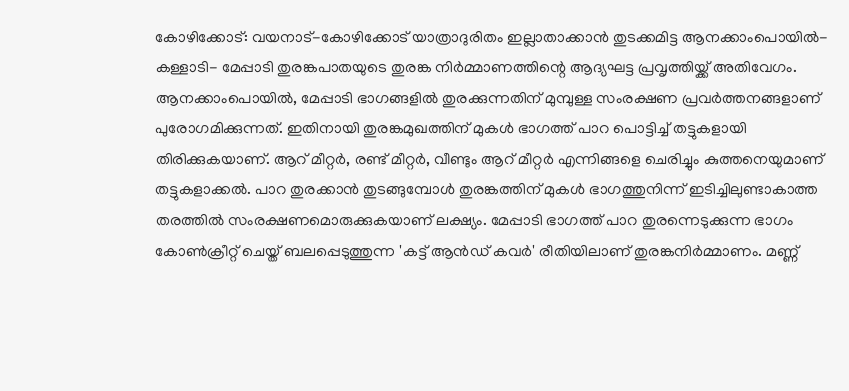കോഴിക്കോട്: വയനാട്-കോഴിക്കോട് യാത്രാദുരിതം ഇല്ലാതാക്കാൻ തുടക്കമിട്ട ആനക്കാംപൊയിൽ- കള്ളാടി- മേപ്പാടി തുരങ്കപാതയുടെ തുരങ്ക നിർമ്മാണത്തിന്റെ ആദ്യഘട്ട പ്രവൃത്തിയ്ക്ക് അതിവേഗം. ആനക്കാംപൊയിൽ, മേപ്പാടി ഭാഗങ്ങളിൽ തുരക്കുന്നതിന് മുമ്പുള്ള സംരക്ഷണ പ്രവർത്തനങ്ങളാണ് പുരോഗമിക്കുന്നത്. ഇതിനായി തുരങ്കമുഖത്തിന് മുകൾ ഭാഗത്ത് പാറ പൊട്ടിച്ച് തട്ടുകളായി തിരിക്കുകയാണ്. ആറ് മീറ്റർ, രണ്ട് മീറ്റർ, വീണ്ടും ആറ് മീറ്റർ എന്നിങ്ങളെ ചെരിച്ചും കുത്തനെയുമാണ് തട്ടുകളാക്കൽ. പാറ തുരക്കാൻ തുടങ്ങുമ്പോൾ തുരങ്കത്തിന് മുകൾ ഭാഗത്തുനിന്ന് ഇ‌ടിച്ചിലുണ്ടാകാത്ത തരത്തിൽ സംരക്ഷണമൊരുക്കുകയാണ് ലക്ഷ്യം. മേപ്പാടി ഭാഗത്ത് പാറ തുരന്നെടുക്കുന്ന ഭാഗം കോൺക്രീറ്റ് ചെയ്ത് ബലപ്പെടുത്തുന്ന 'കട്ട് ആൻഡ് കവർ' രീതിയിലാണ് തുരങ്കനിർമ്മാണം. മണ്ണ്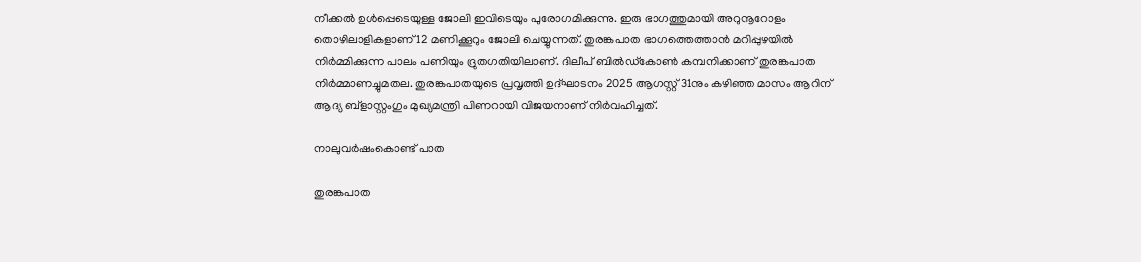നീക്കൽ ഉൾപ്പെടെയുള്ള ജോലി ഇവിടെയും പുരോഗമിക്കുന്നു. ഇരു ഭാഗത്തുമായി അറുനൂറോളം തൊഴിലാളികളാണ് 12 മണിക്കൂറും ജോലി ചെയ്യുന്നത്. തുരങ്കപാത ഭാഗത്തെത്താൻ മറിപ്പുഴയിൽ നിർമ്മിക്കുന്ന പാലം പണിയും ദ്രുതഗതിയിലാണ്. ദിലീപ് ബിൽഡ്‌കോൺ കമ്പനിക്കാണ് തുരങ്കപാത നിർമ്മാണച്ചുമതല. തുരങ്കപാതയുടെ പ്രവൃത്തി ഉദ്ഘാടനം 2025 ആഗസ്റ്റ് 31നും കഴിഞ്ഞ മാസം ആറിന് ആദ്യ ബ്ളാസ്റ്റംഗും മുഖ്യമന്ത്രി പിണറായി വിജയനാണ് നിർവഹിച്ചത്.

നാലുവർഷംകൊണ്ട് പാത

തുരങ്കപാത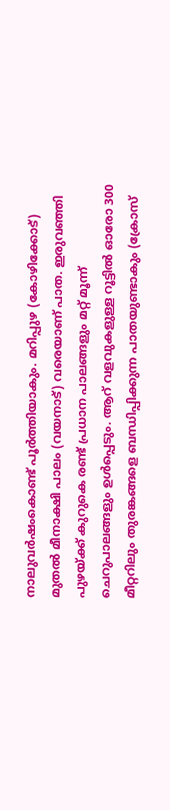നാലുവർഷംകൊണ്ട് പൂർത്തിയാകും. മറിപ്പുഴ (കോഴിക്കോട്) മുതൽ മീനാക്ഷി പാലം (വയനാട്) വരെയാണ് പാത. ഇരുവഞ്ഞി പുഴയ്ക്ക് കുറുകെ രണ്ട് പ്രധാന പാലങ്ങളും മറ്റ് മൂന്ന് ചെറുപാലങ്ങളും ഉൾപ്പെടും. ആറ് വളവുകളുള്ള റൂട്ടിൽ ഓരോ 300 മീറ്ററിലും തുരങ്കങ്ങളെ ബന്ധിപ്പിക്കുന്ന പാതയുണ്ടാകും (ക്രോസ്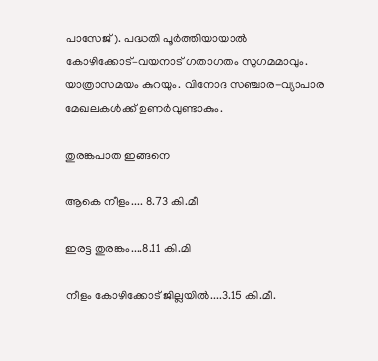പാസേജ്). പദ്ധതി പൂർത്തിയായാൽ കോഴിക്കോട്–വയനാട് ഗതാഗതം സുഗമമാവും. യാത്രാസമയം കുറയും. വിനോദ സഞ്ചാര-വ്യാപാര മേഖലകൾക്ക് ഉണർവുണ്ടാകും.

തുരങ്കപാത ഇങ്ങനെ

ആകെ നീളം.... 8.73 കി.മീ

ഇരട്ട തുരങ്കം....8.11 കി.മി

നീളം കോഴിക്കോട് ജില്ലയിൽ....3.15 കി.മീ.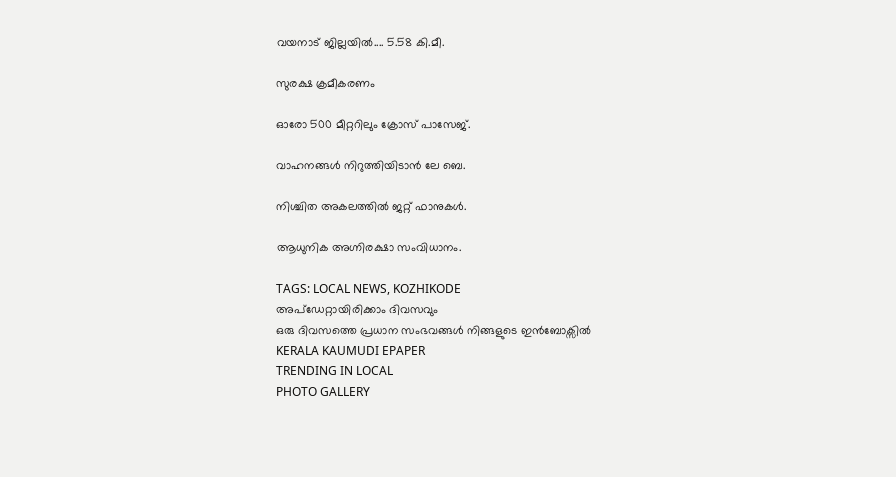വയനാട് ജില്ലയിൽ.... 5.58 കി.മീ.

സുരക്ഷ ക്രമീകരണം

ഓരോ 500 മീറ്ററിലും ക്രോസ് പാസേജ്.

വാഹനങ്ങൾ നിറുത്തിയിടാൻ ലേ ബെ.

നിശ്ചിത അകലത്തിൽ ജറ്റ് ഫാനുകൾ.

ആധുനിക അഗ്നിരക്ഷാ സംവിധാനം.

TAGS: LOCAL NEWS, KOZHIKODE
അപ്ഡേറ്റായിരിക്കാം ദിവസവും
ഒരു ദിവസത്തെ പ്രധാന സംഭവങ്ങൾ നിങ്ങളുടെ ഇൻബോക്സിൽ
KERALA KAUMUDI EPAPER
TRENDING IN LOCAL
PHOTO GALLERY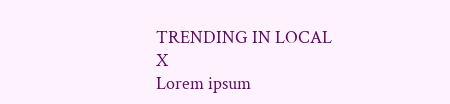TRENDING IN LOCAL
X
Lorem ipsum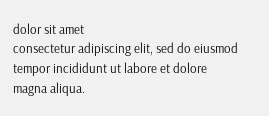dolor sit amet
consectetur adipiscing elit, sed do eiusmod tempor incididunt ut labore et dolore magna aliqua.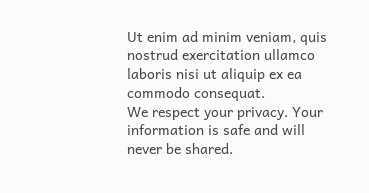Ut enim ad minim veniam, quis nostrud exercitation ullamco laboris nisi ut aliquip ex ea commodo consequat.
We respect your privacy. Your information is safe and will never be shared.